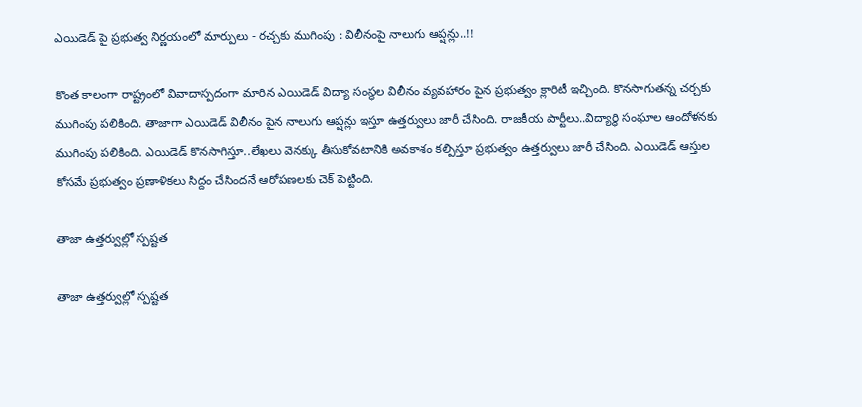ఎయిడెడ్ పై ప్రభుత్వ నిర్ణయంలో మార్పులు - రచ్చకు ముగింపు : విలీనంపై నాలుగు ఆప్షన్లు..!!

కొంత కాలంగా రాష్ట్రంలో వివాదాస్పదంగా మారిన ఎయిడెడ్ విద్యా సంస్థల విలీనం వ్యవహారం పైన ప్రభుత్వం క్లారిటీ ఇచ్చింది. కొనసాగుతన్న చర్చకు ముగింపు పలికింది. తాజాగా ఎయిడెడ్ విలీనం పైన నాలుగు ఆప్షన్లు ఇస్తూ ఉత్తర్వులు జారీ చేసింది. రాజకీయ పార్టీలు..విద్యార్ధి సంఘాల ఆందోళనకు ముగింపు పలికింది. ఎయిడెడ్ కొనసాగిస్తూ..లేఖలు వెనక్కు తీసుకోవటానికి అవకాశం కల్పిస్తూ ప్రభుత్వం ఉత్తర్వులు జారీ చేసింది. ఎయిడెడ్ ఆస్తుల కోసమే ప్రభుత్వం ప్రణాళికలు సిద్దం చేసిందనే ఆరోపణలకు చెక్ పెట్టింది.

తాజా ఉత్తర్వుల్లో స్పష్టత

తాజా ఉత్తర్వుల్లో స్పష్టత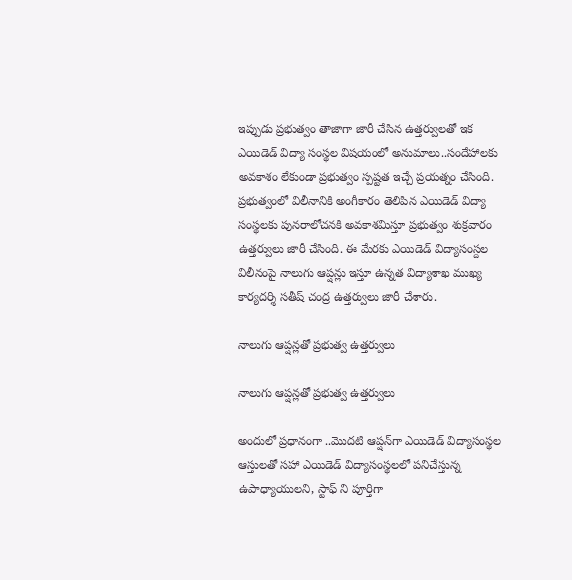ఇప్పుడు ప్రభుత్వం తాజాగా జారీ చేసిన ఉత్తర్వులతో ఇక ఎయిడెడ్ విద్యా సంస్థల విషయంలో అనుమాలు..సందేహాలకు అవకాశం లేకుండా ప్రభుత్వం స్పష్టత ఇచ్చే ప్రయత్నం చేసింది. ప్రభుత్వంలో విలీనానికి అంగీకారం తెలిపిన ఎయిడెడ్ విద్యా సంస్థలకు పునరాలోచనకి అవకాశమిస్తూ ప్రభుత్వం శుక్రవారం ఉత్తర్వులు జారీ చేసింది. ఈ మేరకు ఎయిడెడ్ విద్యాసంస్దల విలీనంపై నాలుగు ఆప్షన్లు ఇస్తూ ఉన్నత విద్యాశాఖ ముఖ్య కార్యదర్శి సతీష్ చంద్ర ఉత్తర్వులు జారీ చేశారు.

నాలుగు ఆప్షన్లతో ప్రభుత్వ ఉత్తర్వులు

నాలుగు ఆప్షన్లతో ప్రభుత్వ ఉత్తర్వులు

అందులో ప్రధానంగా ..మొదటి ఆప్షన్‌గా ఎయిడెడ్ విద్యాసంస్థల ఆస్తులతో సహా ఎయిడెడ్ విద్యాసంస్థలలో పనిచేస్తున్న ఉపాధ్యాయులని, స్టాఫ్ ని పూర్తిగా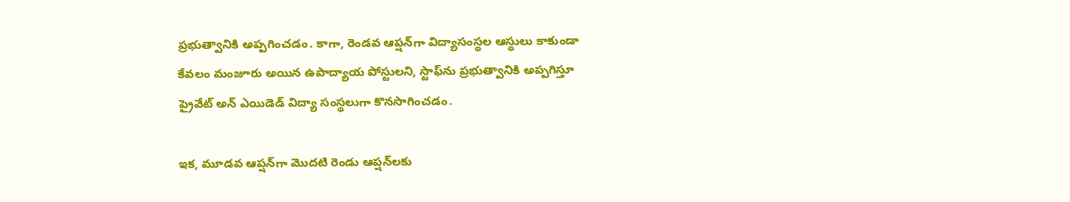ప్రభుత్వానికి అప్పగించడం. కాగా, రెండవ ఆప్షన్‌గా విద్యాసంస్థల ఆస్థులు కాకుండా కేవలం మంజూరు అయిన‌ ఉపాద్యాయ పోస్టులని, స్టాఫ్‌ను ప్రభుత్వానికి అప్పగిస్తూ ప్రైవేట్ అన్ ఎయిడెడ్ విద్యా సంస్థలుగా కొనసాగించడం.

ఇక, మూడవ ఆప్షన్‌గా మొదటి రెండు ఆప్షన్‌లకు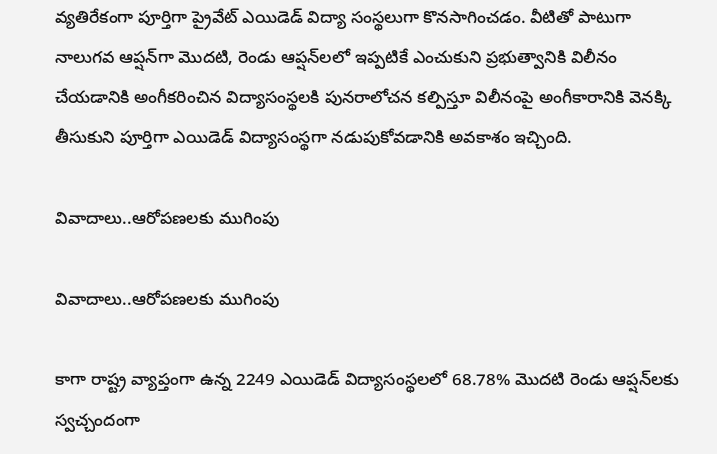వ్యతిరేకంగా పూర్తిగా ప్రైవేట్ ఎయిడెడ్ విద్యా సంస్థలుగా కొనసాగించడం. వీటితో పాటుగా నాలుగవ ఆప్షన్‌గా మొదటి, రెండు ఆప్షన్‌లలో ఇప్పటికే ఎంచుకుని ప్రభుత్వానికి విలీనం చేయడానికి అంగీకరించిన విద్యాసంస్థలకి పునరాలోచన కల్పిస్తూ విలీనంపై అంగీకారానికి వెనక్కి తీసుకుని పూర్తిగా ఎయిడెడ్ విద్యాసంస్థగా నడుపుకోవడానికి అవకాశం ఇచ్చింది.

వివాదాలు..ఆరోపణలకు ముగింపు

వివాదాలు..ఆరోపణలకు ముగింపు

కాగా రాష్ట్ర వ్యాప్తంగా ఉన్న 2249 ఎయిడెడ్ విద్యాసంస్థలలో 68.78% మొదటి రెండు ఆప్షన్‌లకు స్వచ్చందంగా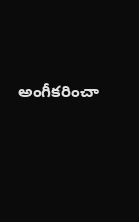అంగీకరించా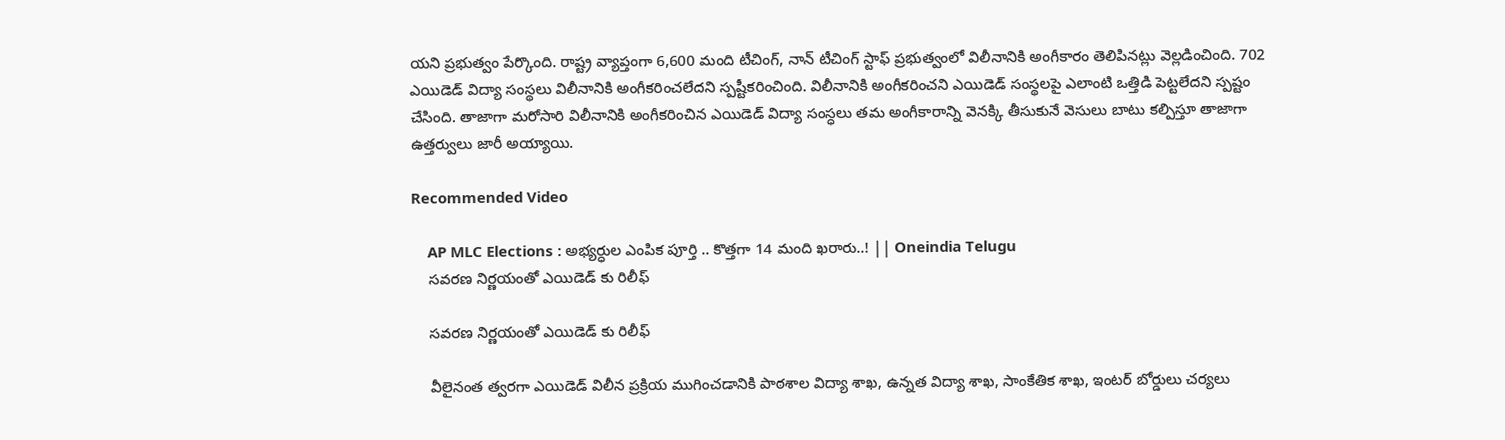యని ప్రభుత్వం పేర్కొంది. రాష్ట్ర వ్యాప్తంగా 6,600 మంది టీచింగ్, నాన్ టీచింగ్ స్టాఫ్ ప్రభుత్వంలో విలీనానికి అంగీకారం తెలిపినట్లు వెల్లడించింది. 702 ఎయిడెడ్‌ విద్యా సంస్థలు విలీనానికి అంగీకరించలేదని స్పష్టీకరించింది. విలీనానికి అంగీకరించని ఎయిడెడ్‌ సంస్థలపై ఎలాంటి ఒత్తిడి పెట్టలేదని స్పష్టం చేసింది. తాజాగా మరోసారి విలీనానికి అంగీకరించిన ఎయిడెడ్ విద్యా సంస్ధలు తమ అంగీకారాన్ని వెనక్కి తీసుకునే వెసులు బాటు కల్పిస్తూ తాజాగా ఉత్తర్వులు జారీ అయ్యాయి.

Recommended Video

    AP MLC Elections : అభ్యర్ధుల ఎంపిక పూర్తి .. కొత్తగా 14 మంది ఖరారు..! || Oneindia Telugu
    సవరణ నిర్ణయంతో ఎయిడెడ్ కు రిలీఫ్

    సవరణ నిర్ణయంతో ఎయిడెడ్ కు రిలీఫ్

    వీలైనంత త్వరగా ఎయిడెడ్ విలీన ప్రక్రియ ముగించడానికి పాఠశాల విద్యా శాఖ, ఉన్నత విద్యా శాఖ, సాంకేతిక శాఖ, ఇంటర్ బోర్డులు చర్యలు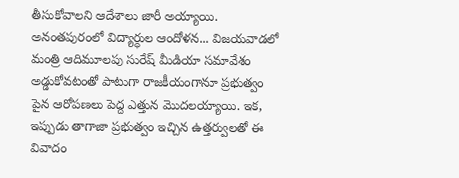తీసుకోవాలని ఆదేశాలు జారీ అయ్యాయి. అనంతపురంలో విద్యార్ధుల ఆందోళన... విజయవాడలో మంత్రి ఆదిమూలపు సురేష్ మీడియా సమావేశం అడ్డుకోవటంతో పాటుగా రాజకీయంగానూ ప్రభుత్వం పైన ఆరోపణలు పెద్ద ఎత్తున మొదలయ్యాయి. ఇక, ఇప్పుడు తాగాజా ప్రభుత్వం ఇచ్చిన ఉత్తర్వులతో ఈ వివాదం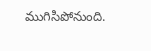ముగిసిపోనుంది.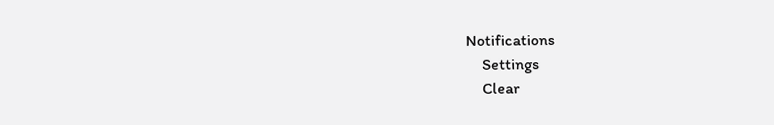Notifications
    Settings
    Clear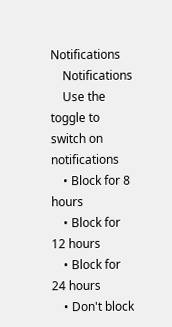Notifications
    Notifications
    Use the toggle to switch on notifications
    • Block for 8 hours
    • Block for 12 hours
    • Block for 24 hours
    • Don't block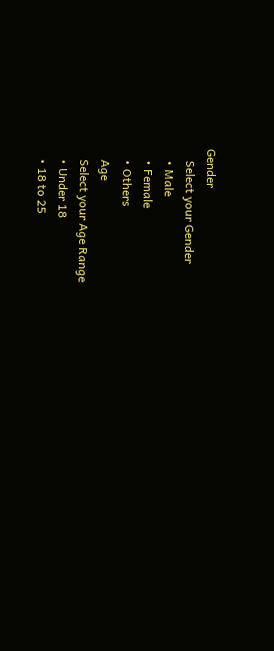Gender
    Select your Gender
    • Male
    • Female
    • Others
    Age
    Select your Age Range
    • Under 18
    • 18 to 25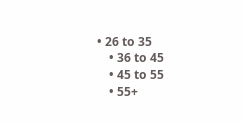• 26 to 35
    • 36 to 45
    • 45 to 55
    • 55+